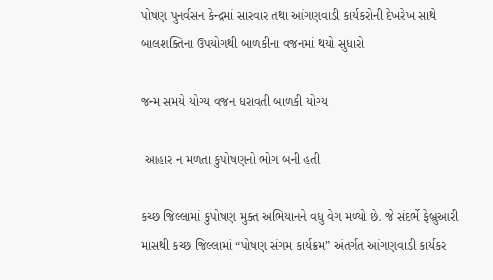પોષણ પુનર્વસન કેન્દ્રમાં સારવાર તથા આંગણવાડી કાર્યકરોની દેખરેખ સાથે બાલશક્તિના ઉપયોગથી બાળકીના વજનમાં થયો સુધારો

જન્મ સમયે યોગ્ય વજન ધરાવતી બાળકી યોગ્ય

 આહાર ન મળતા કુપોષણનો ભોગ બની હતી

કચ્છ જિલ્લામાં કુપોષણ મુક્ત અભિયાનને વધુ વેગ મળ્યો છે. જે સંદર્ભે ફેબ્રુઆરી માસથી કચ્છ જિલ્લામાં “પોષણ સંગમ કાર્યક્રમ” અંતર્ગત આંગણવાડી કાર્યકર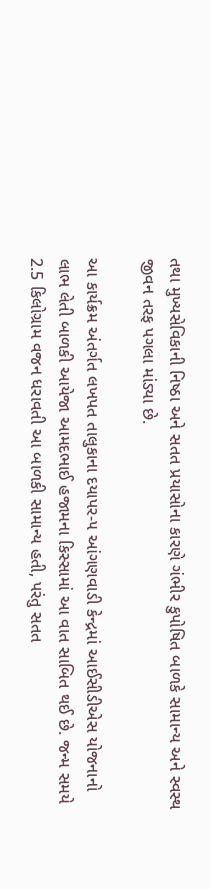તથા મુખ્યસેવિકાની નિષ્ઠા અને સતત પ્રયાસોના કારણે ગંભીર કુપોષિત બાળકે સામાન્ય અને સ્વસ્થ જીવન તરફ પગલા માંડ્યા છે.

આ કાર્યક્રમ અંતર્ગત લખપત તાલુકાના દયાપર-૫ આંગણવાડી કેન્દ્રમાં આઈસીડીએસ યોજનાનો લાભ લેતી બાળકી આયેજા આમદભાઈ હજામના કિસ્સામાં આ વાત સાબિત થઈ છે. જન્મ સમયે 2.5 કિલોગ્રામ વજન ધરાવતી આ બાળકી સામાન્ય હતી, પરંતુ સતત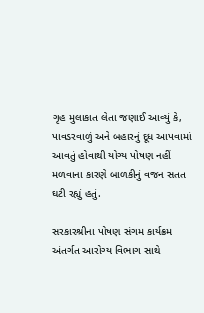ગૃહ મુલાકાત લેતા જણાઈ આવ્યું કે, પાવડરવાળું અને બહારનું દૂધ આપવામાં આવતું હોવાથી યોગ્ય પોષણ નહીં મળવાના કારણે બાળકીનું વજન સતત ઘટી રહ્યું હતું.

સરકારશ્રીના પોષણ સંગમ કાર્યક્રમ અંતર્ગત આરોગ્ય વિભાગ સાથે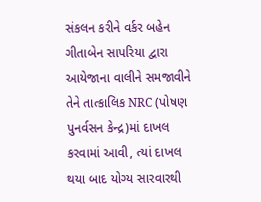સંકલન કરીને વર્કર બહેન ગીતાબેન સાપરિયા દ્વારા આયેજાના વાલીને સમજાવીને તેને તાત્કાલિક NRC (પોષણ પુનર્વસન કેન્દ્ર)માં દાખલ કરવામાં આવી, ત્યાં દાખલ થયા બાદ યોગ્ય સારવારથી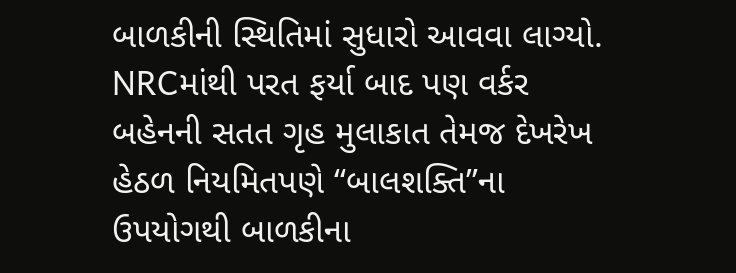બાળકીની સ્થિતિમાં સુધારો આવવા લાગ્યો. NRCમાંથી પરત ફર્યા બાદ પણ વર્કર બહેનની સતત ગૃહ મુલાકાત તેમજ દેખરેખ હેઠળ નિયમિતપણે “બાલશક્તિ”ના ઉપયોગથી બાળકીના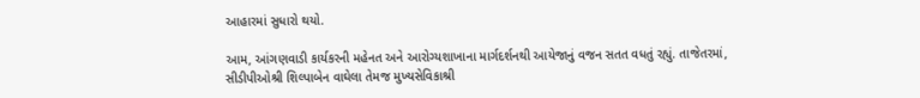આહારમાં સુધારો થયો.

આમ, આંગણવાડી કાર્યકરની મહેનત અને આરોગ્યશાખાના માર્ગદર્શનથી આયેજાનું વજન સતત વધતું રહ્યું. તાજેતરમાં, સીડીપીઓશ્રી શિલ્પાબેન વાઘેલા તેમજ મુખ્યસેવિકાશ્રી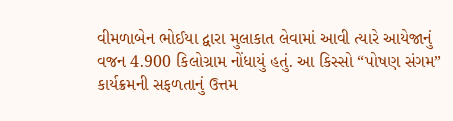વીમળાબેન ભોઈયા દ્વારા મુલાકાત લેવામાં આવી ત્યારે આયેજાનું વજન 4.900 કિલોગ્રામ નોંધાયું હતું. આ કિસ્સો “પોષણ સંગમ” કાર્યક્રમની સફળતાનું ઉત્તમ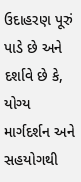ઉદાહરણ પૂરું પાડે છે અને દર્શાવે છે કે, યોગ્ય માર્ગદર્શન અને સહયોગથી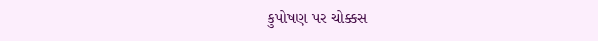કુપોષણ પર ચોક્કસ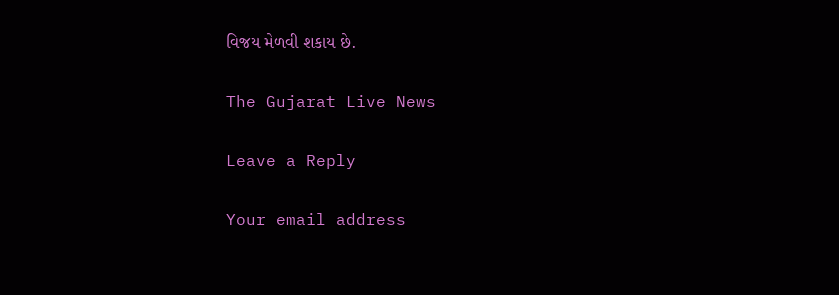વિજય મેળવી શકાય છે.

The Gujarat Live News

Leave a Reply

Your email address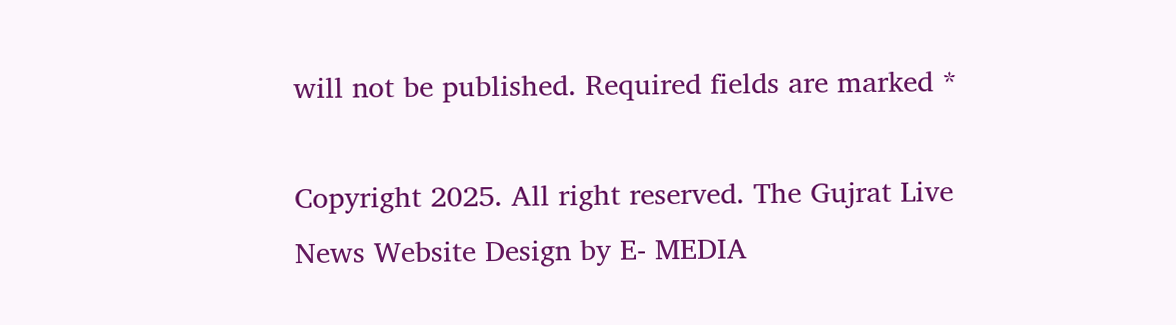will not be published. Required fields are marked *

Copyright 2025. All right reserved. The Gujrat Live News Website Design by E- MEDIA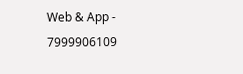Web & App - 7999906109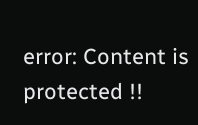error: Content is protected !!